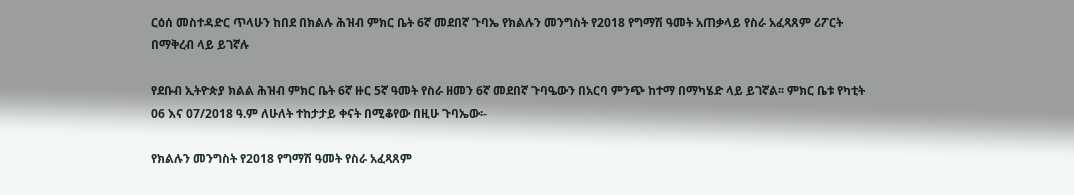ርዕሰ መስተዳድር ጥላሁን ከበደ በክልሉ ሕዝብ ምክር ቤት 6ኛ መደበኛ ጉባኤ የክልሉን መንግስት የ2018 የግማሽ ዓመት አጠቃላይ የስራ አፈጻጸም ሪፖርት በማቅረብ ላይ ይገኛሉ

የደቡብ ኢትዮጵያ ክልል ሕዝብ ምክር ቤት 6ኛ ዙር 5ኛ ዓመት የስራ ዘመን 6ኛ መደበኛ ጉባዔውን በአርባ ምንጭ ከተማ በማካሄድ ላይ ይገኛል፡፡ ምክር ቤቱ የካቲት 06 እና 07/2018 ዓ.ም ለሁለት ተከታታይ ቀናት በሚቆየው በዚሁ ጉባኤው፡-

የክልሉን መንግስት የ2018 የግማሽ ዓመት የስራ አፈጻጸም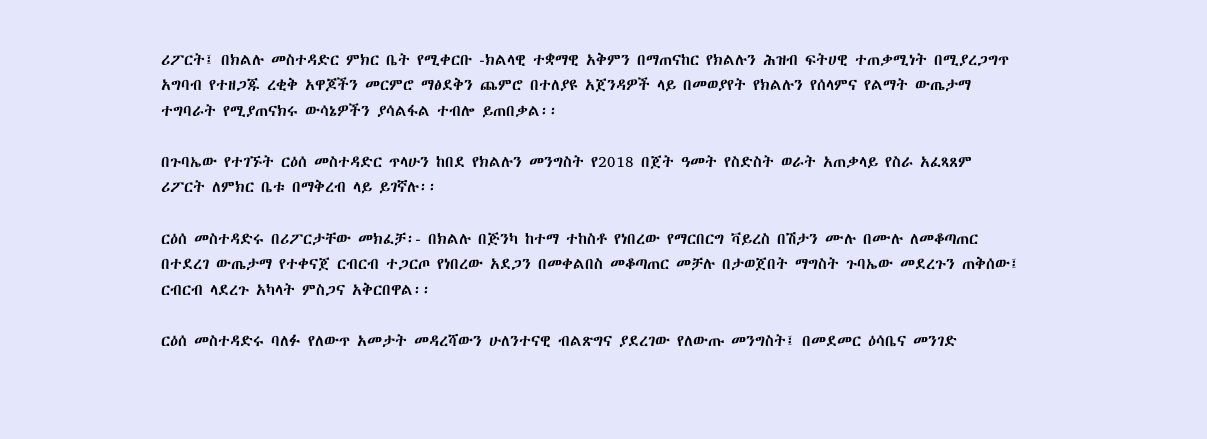ሪፖርት፤ በክልሉ መስተዳድር ምክር ቤት የሚቀርቡ -ክልላዊ ተቋማዊ አቅምን በማጠናከር የክልሉን ሕዝብ ፍትሀዊ ተጠቃሚነት በሚያረጋግጥ አግባብ የተዘጋጁ ረቂቅ አዋጆችን መርምሮ ማፅደቅን ጨምሮ በተለያዩ አጀንዳዎች ላይ በመወያየት የክልሉን የሰላምና የልማት ውጤታማ ተግባራት የሚያጠናክሩ ውሳኔዎችን ያሳልፋል ተብሎ ይጠበቃል፡፡

በጉባኤው የተገኙት ርዕሰ መስተዳድር ጥላሁን ከበደ የክልሉን መንግስት የ2018 በጀት ዓመት የስድስት ወራት አጠቃላይ የስራ አፈጻጸም ሪፖርት ለምክር ቤቱ በማቅረብ ላይ ይገኛሉ፡፡

ርዕሰ መስተዳድሩ በሪፖርታቸው መክፈቻ፡- በክልሉ በጅንካ ከተማ ተከስቶ የነበረው የማርበርግ ቫይረስ በሽታን ሙሉ በሙሉ ለመቆጣጠር በተደረገ ውጤታማ የተቀናጀ ርብርብ ተጋርጦ የነበረው አደጋን በመቀልበስ መቆጣጠር መቻሉ በታወጀበት ማግስት ጉባኤው መደረጉን ጠቅሰው፤ ርብርብ ላደረጉ አካላት ምስጋና አቅርበዋል፡፡

ርዕሰ መስተዳድሩ ባለፉ የለውጥ አመታት መዳረሻውን ሁለንተናዊ ብልጽግና ያደረገው የለውጡ መንግስት፤ በመደመር ዕሳቤና መንገድ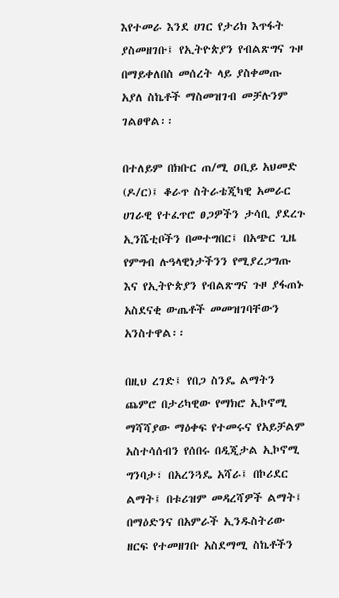እየተመራ እንደ ሀገር የታሪክ እጥፋት ያስመዘገቡ፤ የኢትዮጵያን የብልጽግና ጉዞ በማይቀለበስ መሰረት ላይ ያስቀመጡ አያለ ስኬቶች ማስመዝገብ መቻሉንም ገልፀዋል፡፡

በተለይም በክቡር ጠ/ሚ ዐቢይ አህመድ (ዶ/ር)፤ ቆራጥ ስትራቴጂካዊ አመራር ሀገራዊ የተፈጥሮ ፀጋዎችን ታሳቢ ያደረጉ ኢንሼቲቦችን በመተግበር፤ በአጭር ጊዜ የምግብ ሉዓላዊነታችንን የሚያረጋግጡ እና የኢትዮጵያን የብልጽግና ጉዞ ያፋጠኑ አስደናቂ ውጤቶች መመዝገባቸውን አንስተዋል፡፡

በዚህ ረገድ፤ የበጋ ስንዴ ልማትን ጨምሮ በታሪካዊው የማክሮ ኢኮኖሚ ማሻሻያው ማዕቀፍ የተመሩና የአይቻልም አስተሳሰብን የሰበሩ በዲጂታል ኢኮኖሚ ግንባታ፣ በአረንጓዴ አሻራ፤ በኮሪደር ልማት፤ በቱሪዝም መዳረሻዎች ልማት፤ በማዕድንና በአምራች ኢንዱስትሪው ዘርፍ የተመዘገቡ አስደማሚ ስኬቶችን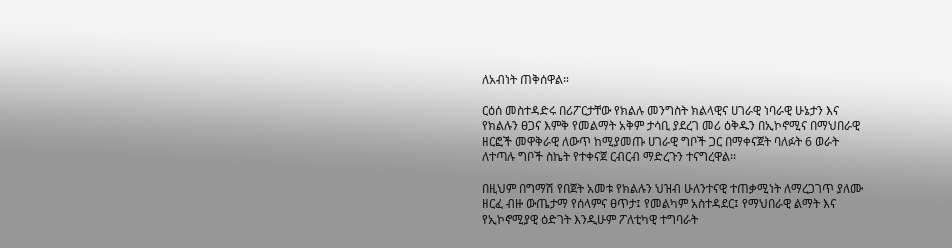ለአብነት ጠቅሰዋል።

ርዕሰ መስተዳድሩ በሪፖርታቸው የክልሉ መንግስት ክልላዊና ሀገራዊ ነባራዊ ሁኔታን እና የክልሉን ፀጋና እምቅ የመልማት አቅም ታሳቢ ያደረገ መሪ ዕቅዱን በኢኮኖሚና በማህበራዊ ዘርፎች መዋቅራዊ ለውጥ ከሚያመጡ ሀገራዊ ግቦች ጋር በማቀናጀት ባለፉት 6 ወራት ለተጣሉ ግቦች ስኬት የተቀናጀ ርብርብ ማድረጉን ተናግረዋል፡፡

በዚህም በግማሽ የበጀት አመቱ የክልሉን ህዝብ ሁለንተናዊ ተጠቃሚነት ለማረጋገጥ ያለሙ ዘርፈ ብዙ ውጤታማ የሰላምና ፀጥታ፤ የመልካም አስተዳደር፤ የማህበራዊ ልማት እና የኢኮኖሚያዊ ዕድገት እንዲሁም ፖለቲካዊ ተግባራት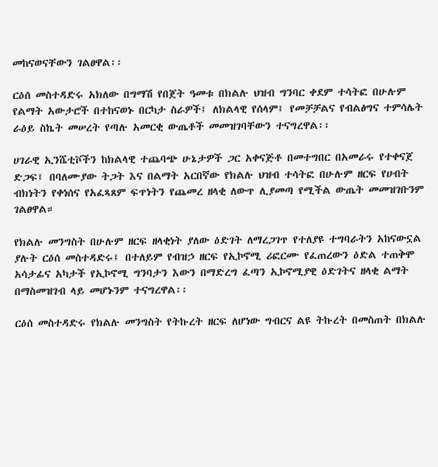መከናወናቸውን ገልፀዋል፡፡

ርዕሰ መስተዳድሩ አክለው በግማሽ የበጀት ዓመቱ በክልሉ ህዝብ ግንባር ቀደም ተሳትፎ በሁሉም የልማት አውታሮች በተከናወኑ በርካታ ስራዎች፤ ለክልላዊ የሰላም፤ የመቻቻልና የብልፅግና ተምሳሌት ራዕይ ስኬት መሠረት የጣሉ አመርቂ ውጤቶች መመዝገባቸውን ተናግረዋል፡፡

ሀገራዊ ኢንሼቲቮችን ከክልላዊ ተጨባጭ ሁኔታዎች ጋር አቀናጅቶ በመተግበር በአመራሩ የተቀናጀ ድጋፍ፤ በባለሙያው ትጋት እና በልማት አርበኛው የክልሉ ህዝብ ተሳትፎ በሁሉም ዘርፍ የሀብት ብክነትን የቀነሰና የአፈጻጸም ፍጥነትን የጨመረ ዘላቂ ለውጥ ሊያመጣ የሚችል ውጤት መመዝገቡንም ገልፀዋል።

የክልሉ መንግስት በሁሉም ዘርፍ ዘላቂነት ያለው ዕድገት ለማረጋገጥ የተለያዩ ተግባራትን አከናውኗል ያሉት ርዕሰ መስተዳድሩ፤ በተለይም የብዝኃ ዘርፍ የኢኮኖሚ ሪፎርሙ የፈጠረውን ዕድል ተጠቅሞ አሳታፊና አካታች የኢኮኖሚ ግንባታን እውን በማድረግ ፈጣን ኢኮኖሚያዊ ዕድገትና ዘላቂ ልማት በማስመዝገብ ላይ መሆኑንም ተናግረዋል፡፡

ርዕሰ መስተዳድሩ የክልሉ መንግስት የትኩረት ዘርፍ ለሆነው ግብርና ልዩ ትኩረት በመስጠት በክልሉ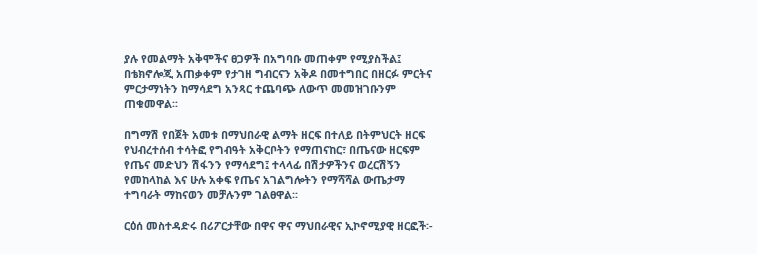ያሉ የመልማት አቅሞችና ፀጋዎች በአግባቡ መጠቀም የሚያስችል፤ በቴክኖሎጂ አጠቃቀም የታገዘ ግብርናን አቅዶ በመተግበር በዘርፉ ምርትና ምርታማነትን ከማሳደግ አንጻር ተጨባጭ ለውጥ መመዝገቡንም ጠቁመዋል፡፡

በግማሽ የበጀት አመቱ በማህበራዊ ልማት ዘርፍ በተለይ በትምህርት ዘርፍ የህብረተሰብ ተሳትፎ የግብዓት አቅርቦትን የማጠናከር፣ በጤናው ዘርፍም የጤና መድህን ሽፋንን የማሳደግ፤ ተላላፊ በሽታዎችንና ወረርሽኝን የመከላከል እና ሁሉ አቀፍ የጤና አገልግሎትን የማሻሻል ውጤታማ ተግባራት ማከናወን መቻሉንም ገልፀዋል፡፡

ርዕሰ መስተዳድሩ በሪፖርታቸው በዋና ዋና ማህበራዊና ኢኮኖሚያዊ ዘርፎች፡-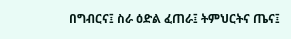በግብርና፤ ስራ ዕድል ፈጠራ፤ ትምህርትና ጤና፤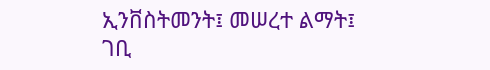ኢንቨስትመንት፤ መሠረተ ልማት፤ ገቢ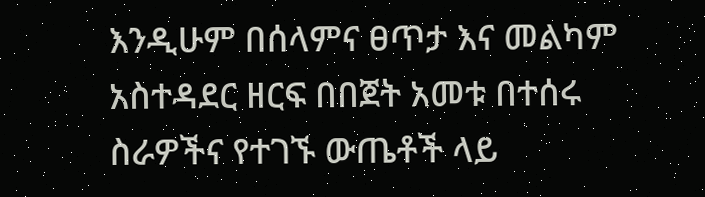እንዲሁም በሰላምና ፀጥታ እና መልካም አስተዳደር ዘርፍ በበጀት አመቱ በተሰሩ ስራዎችና የተገኙ ውጤቶች ላይ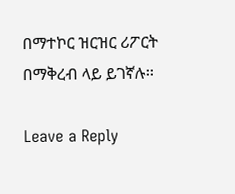በማተኮር ዝርዝር ሪፖርት በማቅረብ ላይ ይገኛሉ፡፡

Leave a Reply